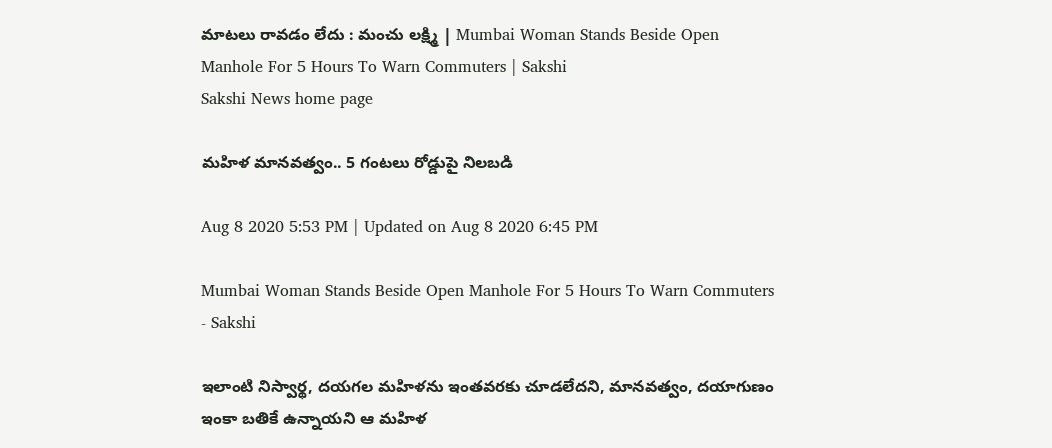మాటలు రావడం లేదు : మంచు లక్ష్మి | Mumbai Woman Stands Beside Open Manhole For 5 Hours To Warn Commuters | Sakshi
Sakshi News home page

మహిళ మానవత్వం.. 5 గంటలు రోడ్డుపై నిలబడి

Aug 8 2020 5:53 PM | Updated on Aug 8 2020 6:45 PM

Mumbai Woman Stands Beside Open Manhole For 5 Hours To Warn Commuters - Sakshi

ఇలాంటి నిస్వార్థ, దయగల మహిళను ఇంతవరకు చూడలేదని, మానవత్వం, దయాగుణం ఇంకా బతికే ఉన్నాయని ఆ మహిళ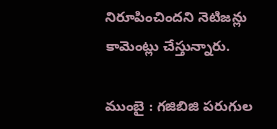నిరూపించిందని నెటిజన్లు కామెంట్లు చేస్తున్నారు.

ముంబై : గజిబిజి పరుగుల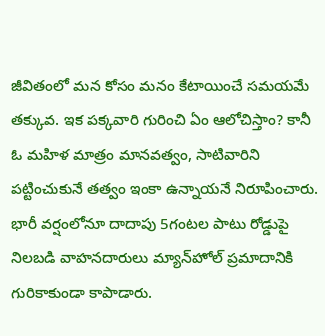జీవితంలో మన కోసం మనం కేటాయించే సమయమే తక్కువ. ఇక పక్కవారి గురించి ఏం ఆలోచిస్తాం? కానీ ఓ మహిళ మాత్రం మానవత్వం, సాటివారిని పట్టించుకునే తత్వం ఇంకా ఉన్నాయనే నిరూపించారు. భారీ వర్షంలోనూ దాదాపు 5గంటల పాటు రోడ్డుపై నిలబడి వాహనదారులు మ్యాన్‌హోల్‌ ప్రమాదానికి గురికాకుండా కాపాడారు.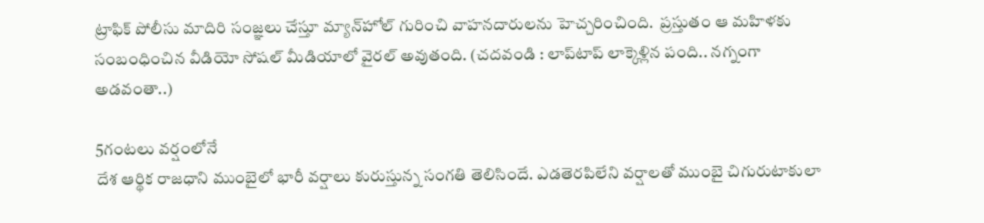ట్రాఫిక్‌ పోలీసు మాదిరి సంజ్ఞలు చేస్తూ మ్యాన్‌హోల్‌ గురించి వాహనదారులను హెచ్చరించింది.  ప్రస్తుతం ఆ మహిళకు సంబంధించిన వీడియో సోషల్‌ మీడియాలో వైరల్‌ అవుతంది. (చదవండి : లాప్‌టాప్‌ లాక్కెళ్లిన పంది.. నగ్నంగా అడవంతా..)

5గంటలు వర్షంలోనే
దేశ ఆర్థిక రాజధాని ముంబైలో భారీ వర్షాలు కురుస్తున్న సంగతి తెలిసిందే. ఎడతెరపిలేని వర్షాలతో ముంబై చిగురుటాకులా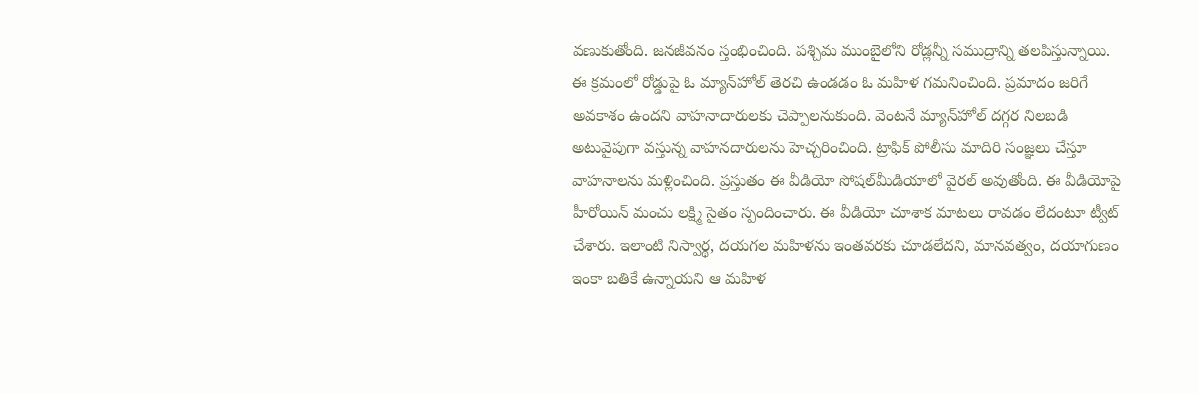వణుకుతోంది. జనజీవనం స్తంభించింది. పశ్చిమ ముంబైలోని రోడ్లన్నీ సముద్రాన్ని తలపిస్తున్నాయి. ఈ క్రమంలో రోడ్డుపై ఓ మ్యాన్‌హోల్‌ తెరచి ఉండడం ఓ మహిళ గమనించింది. ప్రమాదం జరిగే అవకాశం ఉందని వాహనాదారులకు చెప్పాలనుకుంది. వెంటనే మ్యాన్‌హోల్‌ దగ్గర నిలబడి అటువైపుగా వస్తున్న వాహనదారులను హెచ్చరించింది. ట్రాఫిక్‌ పోలీసు మాదిరి సంజ్ఞలు చేస్తూ వాహనాలను మళ్లించింది. ప్రస్తుతం ఈ వీడియో సోషల్‌మీడియాలో వైరల్‌ అవుతోంది. ఈ వీడియోపై హీరోయిన్‌ మంచు లక్ష్మి సైతం స్పందించారు. ఈ వీడియో చూశాక మాటలు రావడం లేదంటూ ట్వీట్‌ చేశారు. ఇలాంటి నిస్వార్థ, దయగల మహిళను ఇంతవరకు చూడలేదని, మానవత్వం, దయాగుణం ఇంకా బతికే ఉన్నాయని ఆ మహిళ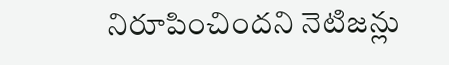నిరూపించిందని నెటిజన్లు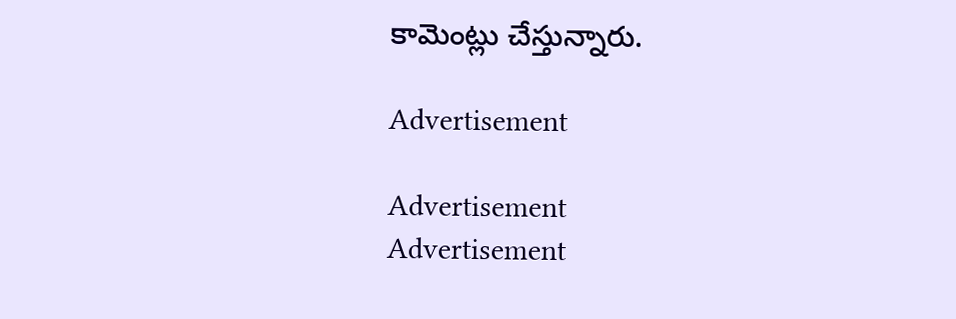కామెంట్లు చేస్తున్నారు.

Advertisement

Advertisement
Advertisement